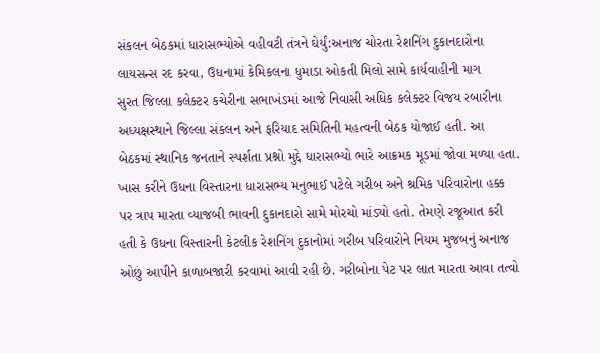સંકલન બેઠકમાં ધારાસભ્યોએ વહીવટી તંત્રને ઘેર્યું:અનાજ ચોરતા રેશનિંગ દુકાનદારોના લાયસન્સ રદ કરવા, ઉધનામાં કેમિકલના ધુમાડા ઓકતી મિલો સામે કાર્યવાહીની માગ
સુરત જિલ્લા કલેક્ટર કચેરીના સભાખંડમાં આજે નિવાસી અધિક કલેક્ટર વિજય રબારીના અધ્યક્ષસ્થાને જિલ્લા સંકલન અને ફરિયાદ સમિતિની મહત્વની બેઠક યોજાઈ હતી. આ બેઠકમાં સ્થાનિક જનતાને સ્પર્શતા પ્રશ્નો મુદ્દે ધારાસભ્યો ભારે આક્રમક મૂડમાં જોવા મળ્યા હતા. ખાસ કરીને ઉધના વિસ્તારના ધારાસભ્ય મનુભાઈ પટેલે ગરીબ અને શ્રમિક પરિવારોના હક્ક પર ત્રાપ મારતા વ્યાજબી ભાવની દુકાનદારો સામે મોરચો માંડ્યો હતો. તેમણે રજૂઆત કરી હતી કે ઉધના વિસ્તારની કેટલીક રેશનિંગ દુકાનોમાં ગરીબ પરિવારોને નિયમ મુજબનું અનાજ ઓછું આપીને કાળાબજારી કરવામાં આવી રહી છે. ગરીબોના પેટ પર લાત મારતા આવા તત્વો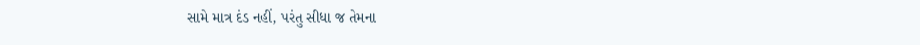સામે માત્ર દંડ નહીં, પરંતુ સીધા જ તેમના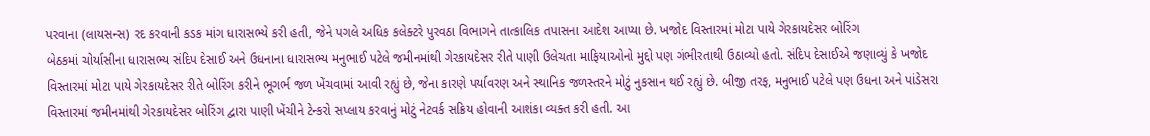પરવાના (લાયસન્સ) રદ કરવાની કડક માંગ ધારાસભ્યે કરી હતી, જેને પગલે અધિક કલેક્ટરે પુરવઠા વિભાગને તાત્કાલિક તપાસના આદેશ આપ્યા છે. ખજોદ વિસ્તારમાં મોટા પાયે ગેરકાયદેસર બોરિંગ
બેઠકમાં ચોર્યાસીના ધારાસભ્ય સંદિપ દેસાઈ અને ઉધનાના ધારાસભ્ય મનુભાઈ પટેલે જમીનમાંથી ગેરકાયદેસર રીતે પાણી ઉલેચતા માફિયાઓનો મુદ્દો પણ ગંભીરતાથી ઉઠાવ્યો હતો. સંદિપ દેસાઈએ જણાવ્યું કે ખજોદ વિસ્તારમાં મોટા પાયે ગેરકાયદેસર રીતે બોરિંગ કરીને ભૂગર્ભ જળ ખેંચવામાં આવી રહ્યું છે, જેના કારણે પર્યાવરણ અને સ્થાનિક જળસ્તરને મોટું નુકસાન થઈ રહ્યું છે. બીજી તરફ, મનુભાઈ પટેલે પણ ઉધના અને પાંડેસરા વિસ્તારમાં જમીનમાંથી ગેરકાયદેસર બોરિંગ દ્વારા પાણી ખેંચીને ટેન્કરો સપ્લાય કરવાનું મોટું નેટવર્ક સક્રિય હોવાની આશંકા વ્યક્ત કરી હતી. આ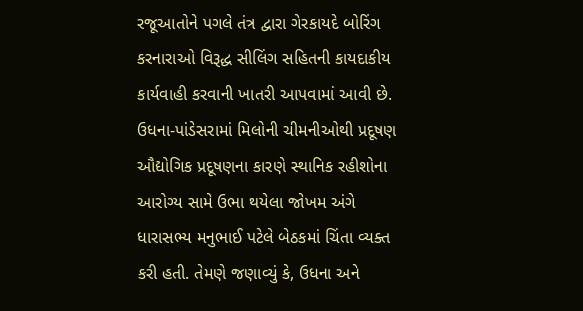રજૂઆતોને પગલે તંત્ર દ્વારા ગેરકાયદે બોરિંગ કરનારાઓ વિરૂદ્ધ સીલિંગ સહિતની કાયદાકીય કાર્યવાહી કરવાની ખાતરી આપવામાં આવી છે. ઉધના-પાંડેસરામાં મિલોની ચીમનીઓથી પ્રદૂષણ
ઔદ્યોગિક પ્રદૂષણના કારણે સ્થાનિક રહીશોના આરોગ્ય સામે ઉભા થયેલા જોખમ અંગે ધારાસભ્ય મનુભાઈ પટેલે બેઠકમાં ચિંતા વ્યક્ત કરી હતી. તેમણે જણાવ્યું કે, ઉધના અને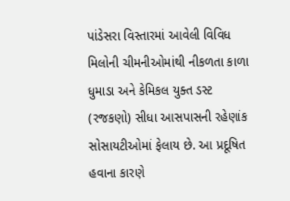પાંડેસરા વિસ્તારમાં આવેલી વિવિધ મિલોની ચીમનીઓમાંથી નીકળતા કાળા ધુમાડા અને કેમિકલ યુક્ત ડસ્ટ (રજકણો) સીધા આસપાસની રહેણાંક સોસાયટીઓમાં ફેલાય છે. આ પ્રદૂષિત હવાના કારણે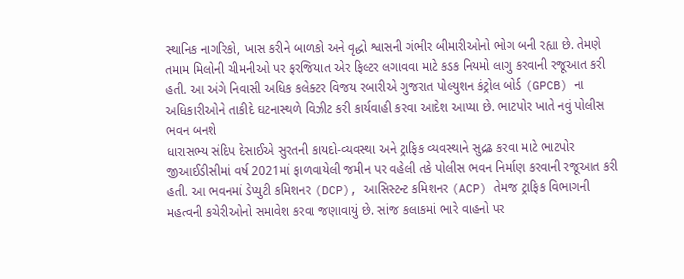સ્થાનિક નાગરિકો, ખાસ કરીને બાળકો અને વૃદ્ધો શ્વાસની ગંભીર બીમારીઓનો ભોગ બની રહ્યા છે. તેમણે તમામ મિલોની ચીમનીઓ પર ફરજિયાત એર ફિલ્ટર લગાવવા માટે કડક નિયમો લાગુ કરવાની રજૂઆત કરી હતી. આ અંગે નિવાસી અધિક કલેક્ટર વિજય રબારીએ ગુજરાત પોલ્યુશન કંટ્રોલ બોર્ડ (GPCB) ના અધિકારીઓને તાકીદે ઘટનાસ્થળે વિઝીટ કરી કાર્યવાહી કરવા આદેશ આપ્યા છે. ભાટપોર ખાતે નવું પોલીસ ભવન બનશે
ધારાસભ્ય સંદિપ દેસાઈએ સુરતની કાયદો-વ્યવસ્થા અને ટ્રાફિક વ્યવસ્થાને સુદ્રઢ કરવા માટે ભાટપોર જીઆઈડીસીમાં વર્ષ 2021માં ફાળવાયેલી જમીન પર વહેલી તકે પોલીસ ભવન નિર્માણ કરવાની રજૂઆત કરી હતી. આ ભવનમાં ડેપ્યુટી કમિશનર (DCP), આસિસ્ટન્ટ કમિશનર (ACP) તેમજ ટ્રાફિક વિભાગની મહત્વની કચેરીઓનો સમાવેશ કરવા જણાવાયું છે. સાંજ કલાકમાં ભારે વાહનો પર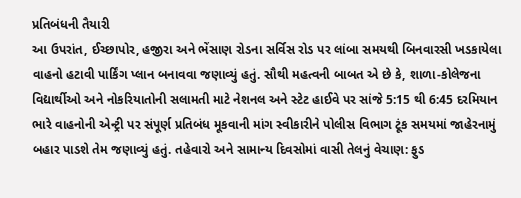પ્રતિબંધની તૈયારી
આ ઉપરાંત, ઈચ્છાપોર, હજીરા અને ભેંસાણ રોડના સર્વિસ રોડ પર લાંબા સમયથી બિનવારસી ખડકાયેલા વાહનો હટાવી પાર્કિંગ પ્લાન બનાવવા જણાવ્યું હતું. સૌથી મહત્વની બાબત એ છે કે, શાળા-કોલેજના વિદ્યાર્થીઓ અને નોકરિયાતોની સલામતી માટે નેશનલ અને સ્ટેટ હાઈવે પર સાંજે 5:15 થી 6:45 દરમિયાન ભારે વાહનોની એન્ટ્રી પર સંપૂર્ણ પ્રતિબંધ મૂકવાની માંગ સ્વીકારીને પોલીસ વિભાગ ટૂંક સમયમાં જાહેરનામું બહાર પાડશે તેમ જણાવ્યું હતું. તહેવારો અને સામાન્ય દિવસોમાં વાસી તેલનું વેચાણ: ફુડ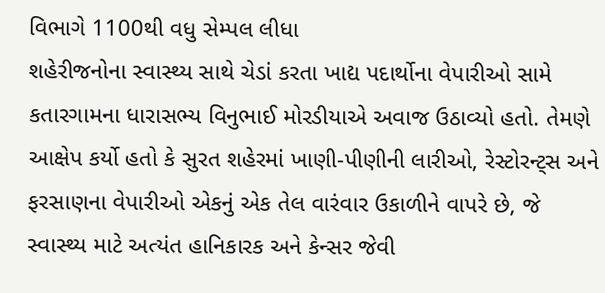વિભાગે 1100થી વધુ સેમ્પલ લીધા
શહેરીજનોના સ્વાસ્થ્ય સાથે ચેડાં કરતા ખાદ્ય પદાર્થોના વેપારીઓ સામે કતારગામના ધારાસભ્ય વિનુભાઈ મોરડીયાએ અવાજ ઉઠાવ્યો હતો. તેમણે આક્ષેપ કર્યો હતો કે સુરત શહેરમાં ખાણી-પીણીની લારીઓ, રેસ્ટોરન્ટ્સ અને ફરસાણના વેપારીઓ એકનું એક તેલ વારંવાર ઉકાળીને વાપરે છે, જે સ્વાસ્થ્ય માટે અત્યંત હાનિકારક અને કેન્સર જેવી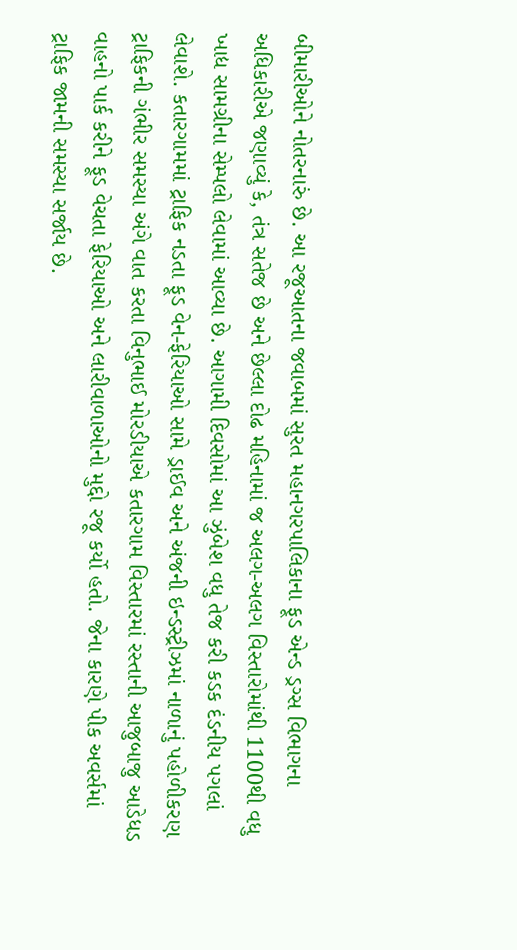બીમારીઓને નોતરનારું છે. આ રજૂઆતના જવાબમાં સુરત મહાનગરપાલિકાના ફૂડ એન્ડ ડ્રગ્સ વિભાગના અધિકારીએ જણાવ્યું કે, તંત્ર સતેજ છે અને છેલ્લા દોઢ મહિનામાં જ અલગ-અલગ વિસ્તારોમાંથી 1100થી વધુ ખાદ્ય સામગ્રીના સેમ્પલો લેવામાં આવ્યા છે. આગામી દિવસોમાં આ ઝુંબેશ વધુ તેજ કરી કડક દંડનીય પગલાં લેવાશે. કતારગામમાં ટ્રાફિક નડતા ફૂડ વેન-ફેરિયાઓ સામે ડ્રાઈવ અને અંજની ઇન્ડસ્ટ્રીઝમાં નાળાનું પહોળીકરણ
ટ્રાફિકની ગંભીર સમસ્યા અંગે વાત કરતા વિનુભાઈ મોરડીયાએ કતારગામ વિસ્તારમાં રસ્તાની આજુબાજુ આડેધડ વાહનો પાર્ક કરીને ફૂડ વેચતા ફેરિયાઓ અને લારીવાળાઓનો મુદ્દો રજૂ કર્યો હતો. જેના કારણે પીક અવર્સમાં ટ્રાફિક જામની સમસ્યા સર્જાય છે.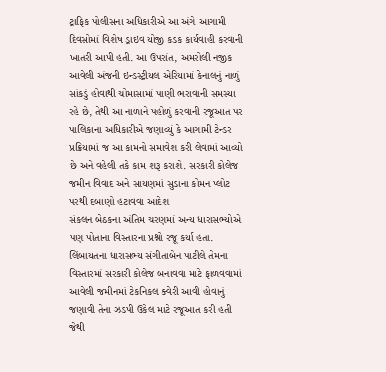ટ્રાફિક પોલીસના અધિકારીએ આ અંગે આગામી દિવસોમાં વિશેષ ડ્રાઇવ યોજી કડક કાર્યવાહી કરવાની ખાતરી આપી હતી. આ ઉપરાંત, અમરોલી નજીક આવેલી અંજની ઇન્ડસ્ટ્રીયલ એરિયામાં કેનાલનું નાળું સાંકડું હોવાથી ચોમાસામાં પાણી ભરાવાની સમસ્યા રહે છે, તેથી આ નાળાને પહોળું કરવાની રજૂઆત પર પાલિકાના અધિકારીએ જણાવ્યું કે આગામી ટેન્ડર પ્રક્રિયામાં જ આ કામનો સમાવેશ કરી લેવામાં આવ્યો છે અને વહેલી તકે કામ શરૂ કરાશે. સરકારી કોલેજ જમીન વિવાદ અને સાયણમાં સુડાના કોમન પ્લોટ પરથી દબાણો હટાવવા આદેશ
સંકલન બેઠકના અંતિમ ચરણમાં અન્ય ધારાસભ્યોએ પણ પોતાના વિસ્તારના પ્રશ્નો રજૂ કર્યા હતા. લિંબાયતના ધારાસભ્ય સંગીતાબેન પાટીલે તેમના વિસ્તારમાં સરકારી કોલેજ બનાવવા માટે ફાળવવામાં આવેલી જમીનમાં ટેકનિકલ ક્વેરી આવી હોવાનું જણાવી તેના ઝડપી ઉકેલ માટે રજૂઆત કરી હતી જેથી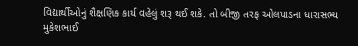વિદ્યાર્થીઓનું શૈક્ષણિક કાર્ય વહેલું શરૂ થઈ શકે. તો બીજી તરફ ઓલપાડના ધારાસભ્ય મુકેશભાઈ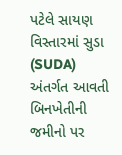પટેલે સાયણ વિસ્તારમાં સુડા (SUDA) અંતર્ગત આવતી બિનખેતીની જમીનો પર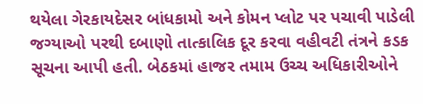થયેલા ગેરકાયદેસર બાંધકામો અને કોમન પ્લોટ પર પચાવી પાડેલી જગ્યાઓ પરથી દબાણો તાત્કાલિક દૂર કરવા વહીવટી તંત્રને કડક સૂચના આપી હતી. બેઠકમાં હાજર તમામ ઉચ્ચ અધિકારીઓને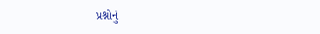પ્રશ્નોનું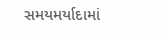સમયમર્યાદામાં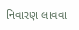નિવારણ લાવવા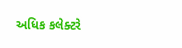અધિક કલેક્ટરે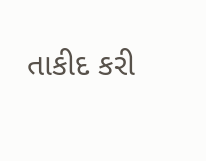તાકીદ કરી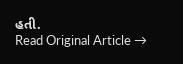હતી.
Read Original Article →